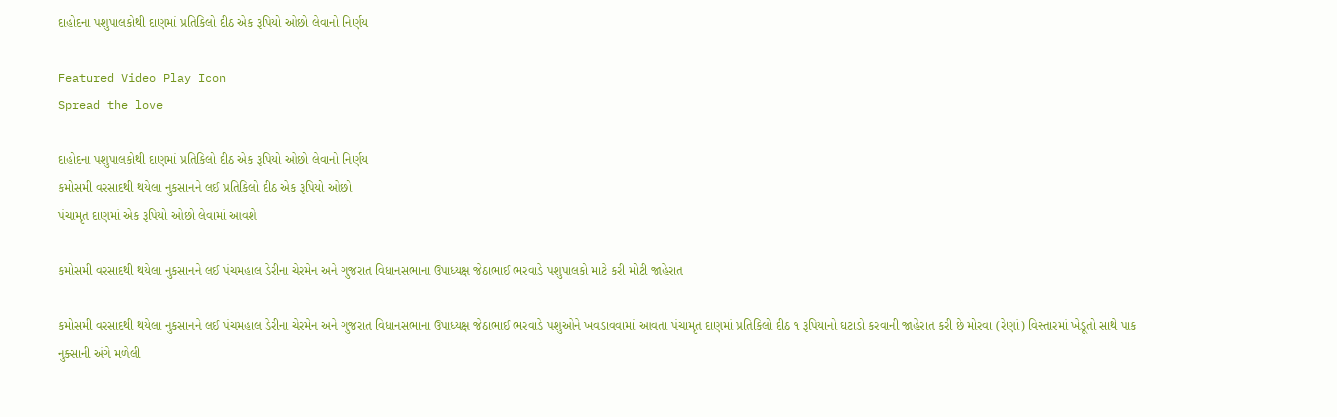દાહોદના પશુપાલકોથી દાણમાં પ્રતિકિલો દીઠ એક રૂપિયો ઓછો લેવાનો નિર્ણય

Featured Video Play Icon
Spread the love

દાહોદના પશુપાલકોથી દાણમાં પ્રતિકિલો દીઠ એક રૂપિયો ઓછો લેવાનો નિર્ણય
કમોસમી વરસાદથી થયેલા નુકસાનને લઈ પ્રતિકિલો દીઠ એક રૂપિયો ઓછો
પંચામૃત દાણમાં એક રૂપિયો ઓછો લેવામાં આવશે

કમોસમી વરસાદથી થયેલા નુકસાનને લઈ પંચમહાલ ડેરીના ચેરમેન અને ગુજરાત વિધાનસભાના ઉપાધ્યક્ષ જેઠાભાઈ ભરવાડે પશુપાલકો માટે કરી મોટી જાહેરાત

કમોસમી વરસાદથી થયેલા નુકસાનને લઈ પંચમહાલ ડેરીના ચેરમેન અને ગુજરાત વિધાનસભાના ઉપાધ્યક્ષ જેઠાભાઈ ભરવાડે પશુઓને ખવડાવવામાં આવતા પંચામૃત દાણમાં પ્રતિકિલો દીઠ ૧ રૂપિયાનો ઘટાડો કરવાની જાહેરાત કરી છે મોરવા (રેણાં) વિસ્તારમાં ખેડૂતો સાથે પાક નુક્સાની અંગે મળેલી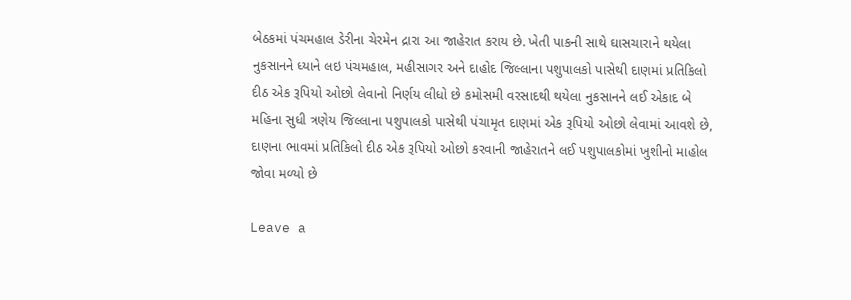બેઠકમાં પંચમહાલ ડેરીના ચેરમેન દ્રારા આ જાહેરાત કરાય છે. ખેતી પાકની સાથે ઘાસચારાને થયેલા નુકસાનને ધ્યાને લઇ પંચમહાલ, મહીસાગર અને દાહોદ જિલ્લાના પશુપાલકો પાસેથી દાણમાં પ્રતિકિલો દીઠ એક રૂપિયો ઓછો લેવાનો નિર્ણય લીધો છે કમોસમી વરસાદથી થયેલા નુકસાનને લઈ એકાદ બે મહિના સુધી ત્રણેય જિલ્લાના પશુપાલકો પાસેથી પંચામૃત દાણમાં એક રૂપિયો ઓછો લેવામાં આવશે છે, દાણના ભાવમાં પ્રતિકિલો દીઠ એક રૂપિયો ઓછો કરવાની જાહેરાતને લઈ પશુપાલકોમાં ખુશીનો માહોલ જોવા મળ્યો છે

Leave a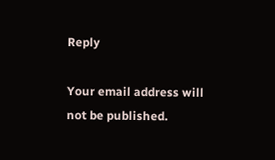Reply

Your email address will not be published.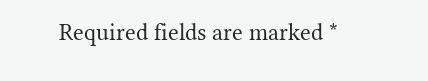Required fields are marked *